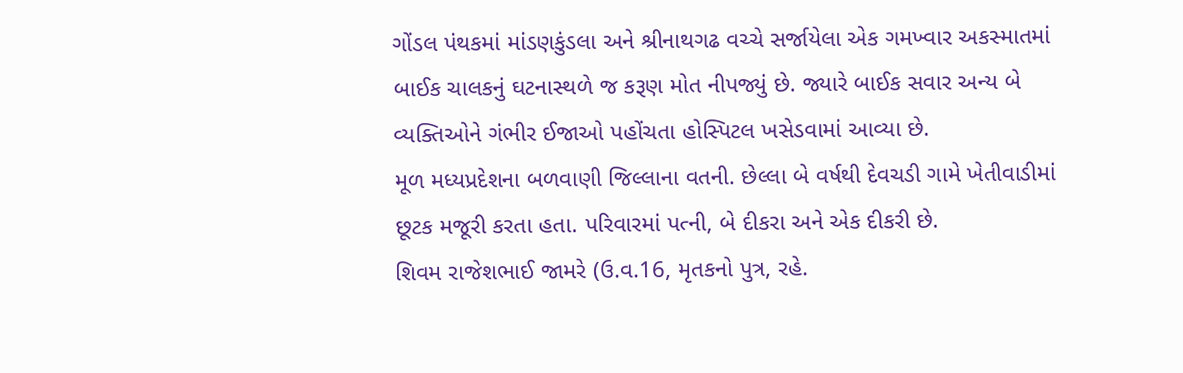ગોંડલ પંથકમાં માંડણકુંડલા અને શ્રીનાથગઢ વચ્ચે સર્જાયેલા એક ગમખ્વાર અકસ્માતમાં બાઈક ચાલકનું ઘટનાસ્થળે જ કરૂણ મોત નીપજ્યું છે. જ્યારે બાઈક સવાર અન્ય બે વ્યક્તિઓને ગંભીર ઈજાઓ પહોંચતા હોસ્પિટલ ખસેડવામાં આવ્યા છે.
મૂળ મધ્યપ્રદેશના બળવાણી જિલ્લાના વતની. છેલ્લા બે વર્ષથી દેવચડી ગામે ખેતીવાડીમાં છૂટક મજૂરી કરતા હતા. પરિવારમાં પત્ની, બે દીકરા અને એક દીકરી છે.
શિવમ રાજેશભાઈ જામરે (ઉ.વ.16, મૃતકનો પુત્ર, રહે.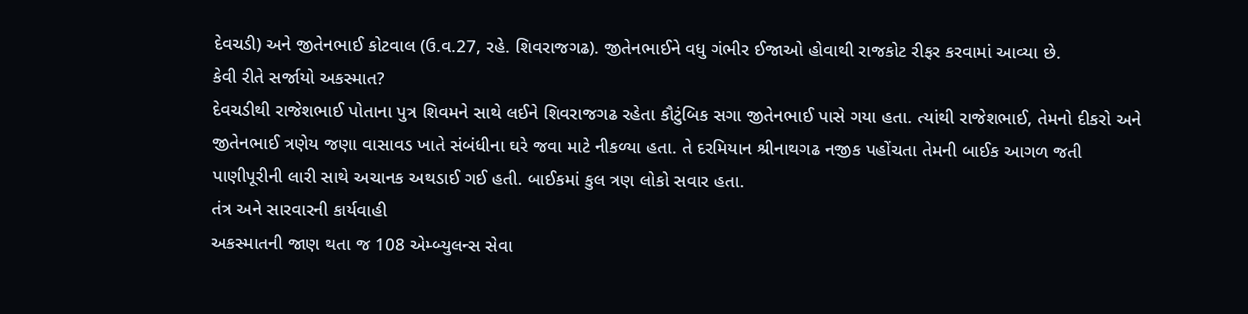દેવચડી) અને જીતેનભાઈ કોટવાલ (ઉ.વ.27, રહે. શિવરાજગઢ). જીતેનભાઈને વધુ ગંભીર ઈજાઓ હોવાથી રાજકોટ રીફર કરવામાં આવ્યા છે.
કેવી રીતે સર્જાયો અકસ્માત?
દેવચડીથી રાજેશભાઈ પોતાના પુત્ર શિવમને સાથે લઈને શિવરાજગઢ રહેતા કૌટુંબિક સગા જીતેનભાઈ પાસે ગયા હતા. ત્યાંથી રાજેશભાઈ, તેમનો દીકરો અને જીતેનભાઈ ત્રણેય જણા વાસાવડ ખાતે સંબંધીના ઘરે જવા માટે નીકળ્યા હતા. તે દરમિયાન શ્રીનાથગઢ નજીક પહોંચતા તેમની બાઈક આગળ જતી પાણીપૂરીની લારી સાથે અચાનક અથડાઈ ગઈ હતી. બાઈકમાં કુલ ત્રણ લોકો સવાર હતા.
તંત્ર અને સારવારની કાર્યવાહી
અકસ્માતની જાણ થતા જ 108 એમ્બ્યુલન્સ સેવા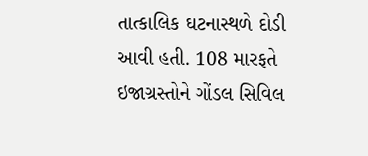તાત્કાલિક ઘટનાસ્થળે દોડી આવી હતી. 108 મારફતે ઇજાગ્રસ્તોને ગોંડલ સિવિલ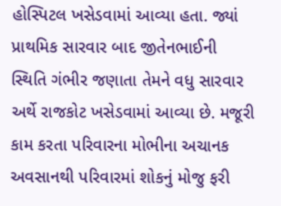હોસ્પિટલ ખસેડવામાં આવ્યા હતા. જ્યાં પ્રાથમિક સારવાર બાદ જીતેનભાઈની સ્થિતિ ગંભીર જણાતા તેમને વધુ સારવાર અર્થે રાજકોટ ખસેડવામાં આવ્યા છે. મજૂરી કામ કરતા પરિવારના મોભીના અચાનક અવસાનથી પરિવારમાં શોકનું મોજુ ફરી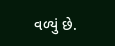વળ્યું છે.